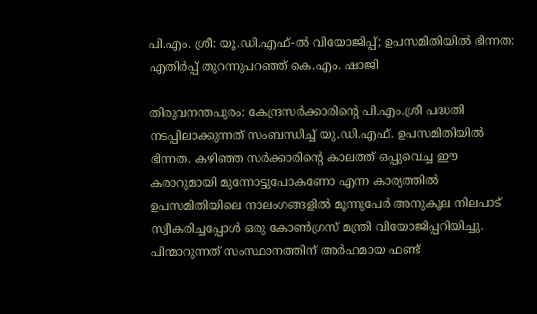പി.എം. ശ്രീ: യൂ.ഡി.എഫ്-ൽ വിയോജിപ്പ്; ഉപസമിതിയിൽ ഭിന്നത: എതിർപ്പ് തുറന്നുപറഞ്ഞ് കെ.എം. ഷാജി

തിരുവനന്തപുരം: കേന്ദ്രസർക്കാരിന്റെ പി.എം.ശ്രീ പദ്ധതി നടപ്പിലാക്കുന്നത് സംബന്ധിച്ച് യു.ഡി.എഫ്. ഉപസമിതിയിൽ ഭിന്നത. കഴിഞ്ഞ സർക്കാരിന്റെ കാലത്ത് ഒപ്പുവെച്ച ഈ കരാറുമായി മുന്നോട്ടുപോകണോ എന്ന കാര്യത്തിൽ ഉപസമിതിയിലെ നാലംഗങ്ങളിൽ മൂന്നുപേർ അനുകൂല നിലപാട് സ്വീകരിച്ചപ്പോൾ ഒരു കോൺഗ്രസ് മന്ത്രി വിയോജിപ്പറിയിച്ചു. പിന്മാറുന്നത് സംസ്ഥാനത്തിന് അർഹമായ ഫണ്ട്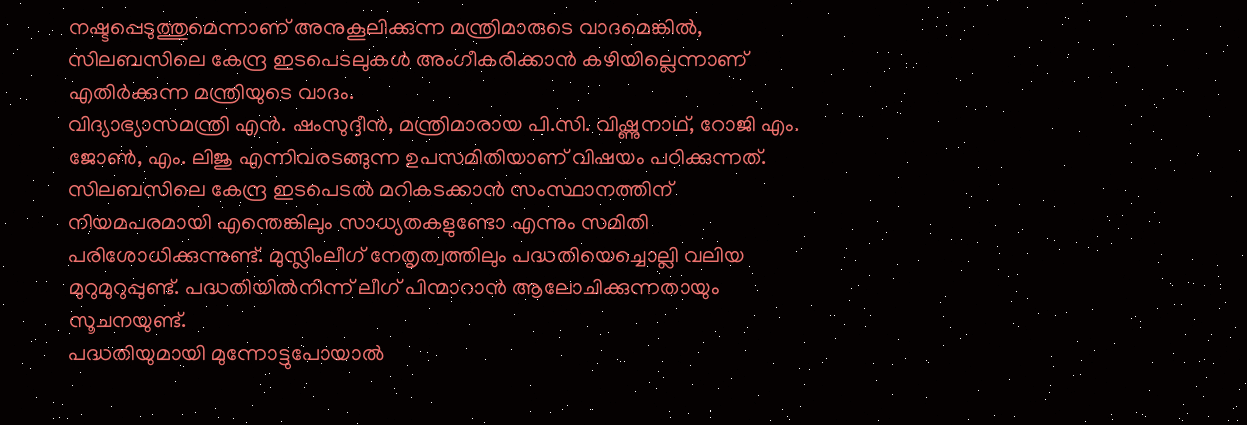നഷ്ടപ്പെടുത്തുമെന്നാണ് അനുകൂലിക്കുന്ന മന്ത്രിമാരുടെ വാദമെങ്കിൽ, സിലബസിലെ കേന്ദ്ര ഇടപെടലുകൾ അംഗീകരിക്കാൻ കഴിയില്ലെന്നാണ് എതിർക്കുന്ന മന്ത്രിയുടെ വാദം.
വിദ്യാഭ്യാസമന്ത്രി എൻ. ഷംസുദ്ദീൻ, മന്ത്രിമാരായ പി.സി. വിഷ്ണുനാഥ്, റോജി എം. ജോൺ, എം. ലിജു എന്നിവരടങ്ങുന്ന ഉപസമിതിയാണ് വിഷയം പഠിക്കുന്നത്. സിലബസിലെ കേന്ദ്ര ഇടപെടൽ മറികടക്കാൻ സംസ്ഥാനത്തിന് നിയമപരമായി എന്തെങ്കിലും സാധ്യതകളുണ്ടോ എന്നും സമിതി പരിശോധിക്കുന്നുണ്ട്. മുസ്ലിംലീഗ് നേതൃത്വത്തിലും പദ്ധതിയെച്ചൊല്ലി വലിയ മുറുമുറുപ്പുണ്ട്. പദ്ധതിയിൽനിന്ന് ലീഗ് പിന്മാറാൻ ആലോചിക്കുന്നതായും സൂചനയുണ്ട്.
പദ്ധതിയുമായി മുന്നോട്ടുപോയാൽ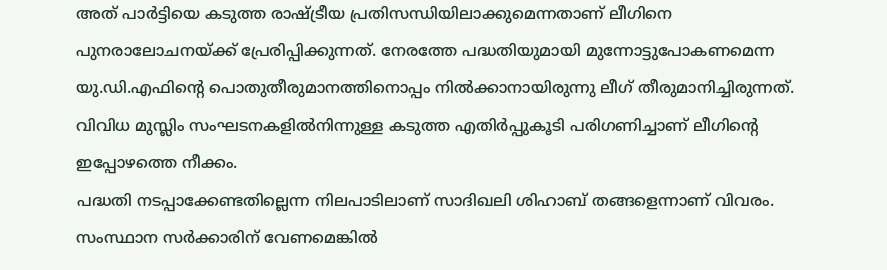അത് പാർട്ടിയെ കടുത്ത രാഷ്ട്രീയ പ്രതിസന്ധിയിലാക്കുമെന്നതാണ് ലീഗിനെ പുനരാലോചനയ്ക്ക് പ്രേരിപ്പിക്കുന്നത്. നേരത്തേ പദ്ധതിയുമായി മുന്നോട്ടുപോകണമെന്ന യു.ഡി.എഫിന്റെ പൊതുതീരുമാനത്തിനൊപ്പം നിൽക്കാനായിരുന്നു ലീഗ് തീരുമാനിച്ചിരുന്നത്. വിവിധ മുസ്ലിം സംഘടനകളിൽനിന്നുള്ള കടുത്ത എതിർപ്പുകൂടി പരിഗണിച്ചാണ് ലീഗിന്റെ ഇപ്പോഴത്തെ നീക്കം.
പദ്ധതി നടപ്പാക്കേണ്ടതില്ലെന്ന നിലപാടിലാണ് സാദിഖലി ശിഹാബ് തങ്ങളെന്നാണ് വിവരം. സംസ്ഥാന സർക്കാരിന് വേണമെങ്കിൽ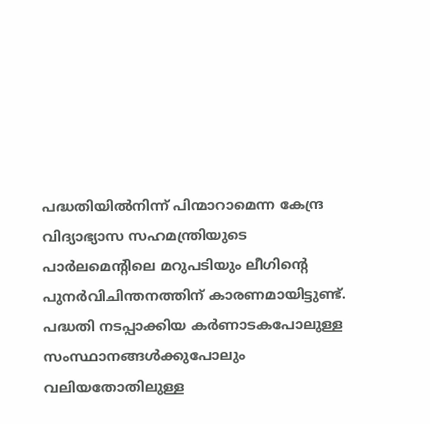പദ്ധതിയിൽനിന്ന് പിന്മാറാമെന്ന കേന്ദ്ര വിദ്യാഭ്യാസ സഹമന്ത്രിയുടെ പാർലമെന്റിലെ മറുപടിയും ലീഗിന്റെ പുനർവിചിന്തനത്തിന് കാരണമായിട്ടുണ്ട്. പദ്ധതി നടപ്പാക്കിയ കർണാടകപോലുള്ള സംസ്ഥാനങ്ങൾക്കുപോലും വലിയതോതിലുള്ള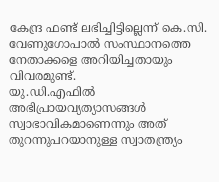കേന്ദ്ര ഫണ്ട് ലഭിച്ചിട്ടില്ലെന്ന് കെ.സി. വേണുഗോപാൽ സംസ്ഥാനത്തെ നേതാക്കളെ അറിയിച്ചതായും വിവരമുണ്ട്.
യു.ഡി.എഫിൽ അഭിപ്രായവ്യത്യാസങ്ങൾ സ്വാഭാവികമാണെന്നും അത് തുറന്നുപറയാനുള്ള സ്വാതന്ത്ര്യം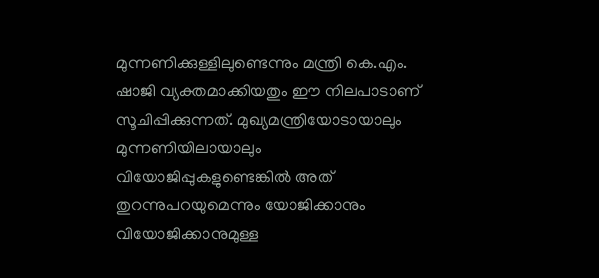മുന്നണിക്കുള്ളിലുണ്ടെന്നും മന്ത്രി കെ.എം. ഷാജി വ്യക്തമാക്കിയതും ഈ നിലപാടാണ് സൂചിപ്പിക്കുന്നത്. മുഖ്യമന്ത്രിയോടായാലും മുന്നണിയിലായാലും വിയോജിപ്പുകളുണ്ടെങ്കിൽ അത് തുറന്നുപറയുമെന്നും യോജിക്കാനും വിയോജിക്കാനുമുള്ള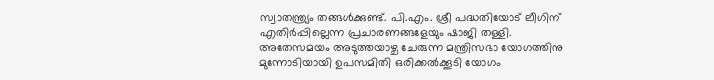സ്വാതന്ത്ര്യം തങ്ങൾക്കുണ്ട്. പി.എം. ശ്രീ പദ്ധതിയോട് ലീഗിന് എതിർപ്പില്ലെന്ന പ്രചാരണങ്ങളേയും ഷാജി തള്ളി.
അതേസമയം അടുത്തയാഴ്ച ചേരുന്ന മന്ത്രിസഭാ യോഗത്തിനു മുന്നോടിയായി ഉപസമിതി ഒരിക്കൽക്കൂടി യോഗം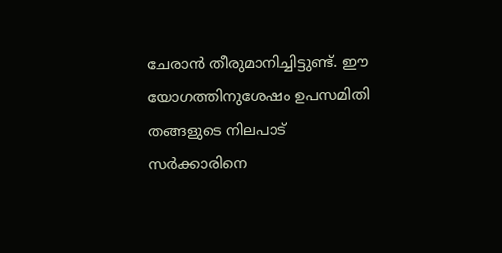ചേരാൻ തീരുമാനിച്ചിട്ടുണ്ട്. ഈ യോഗത്തിനുശേഷം ഉപസമിതി തങ്ങളുടെ നിലപാട് സർക്കാരിനെ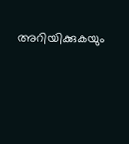അറിയിക്കുകയും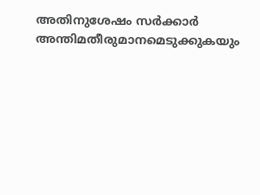അതിനുശേഷം സർക്കാർ അന്തിമതീരുമാനമെടുക്കുകയും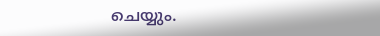ചെയ്യും.